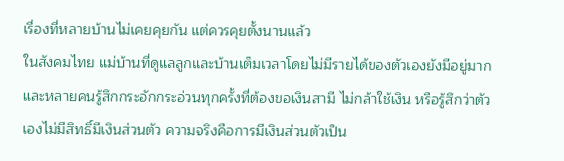เรื่องที่หลายบ้านไม่เคยคุยกัน แต่ควรคุยตั้งนานแล้ว
ในสังคมไทย แม่บ้านที่ดูแลลูกและบ้านเต็มเวลาโดยไม่มีรายได้ของตัวเองยังมีอยู่มาก และหลายคนรู้สึกกระอักกระอ่วนทุกครั้งที่ต้องขอเงินสามี ไม่กล้าใช้เงิน หรือรู้สึกว่าตัวเองไม่มีสิทธิ์มีเงินส่วนตัว ความจริงคือการมีเงินส่วนตัวเป็น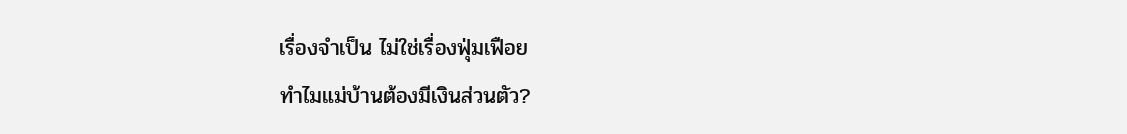เรื่องจำเป็น ไม่ใช่เรื่องฟุ่มเฟือย
ทำไมแม่บ้านต้องมีเงินส่วนตัว?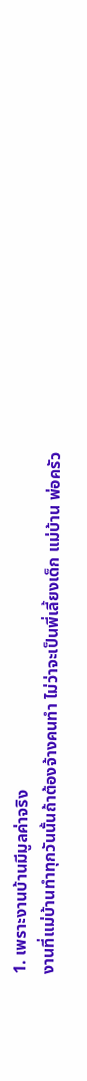1. เพราะงานบ้านมีมูลค่าจริง
งานที่แม่บ้านทำทุกวันนั้นถ้าต้องจ้างคนทำ ไม่ว่าจะเป็นพี่เลี้ยงเด็ก แม่บ้าน พ่อครัว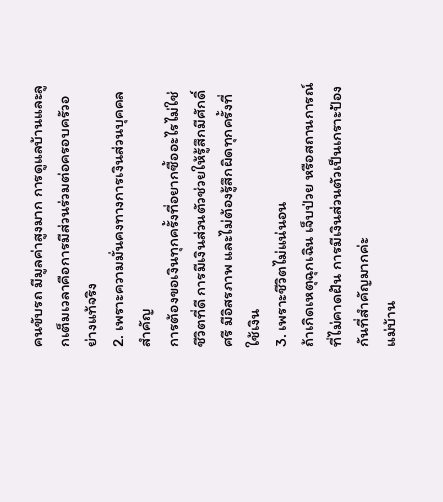คนขับรถ มีมูลค่าสูงมาก การดูแลบ้านและลูกเต็มเวลาคือการมีส่วนร่วมต่อครอบครัวอย่างแท้จริง
2. เพราะความมั่นคงทางการเงินส่วนบุคคลสำคัญ
การต้องขอเงินทุกครั้งที่อยากซื้ออะไรไม่ใช่ชีวิตที่ดี การมีเงินส่วนตัวช่วยให้รู้สึกมีศักดิ์ศรี มีอิสรภาพ และไม่ต้องรู้สึกผิดทุกครั้งที่ใช้เงิน
3. เพราะชีวิตไม่แน่นอน
ถ้าเกิดเหตุฉุกเฉิน เจ็บป่วย หรือสถานการณ์ที่ไม่คาดฝัน การมีเงินส่วนตัวเป็นเกราะป้องกันที่สำคัญมากค่ะ
แม่บ้าน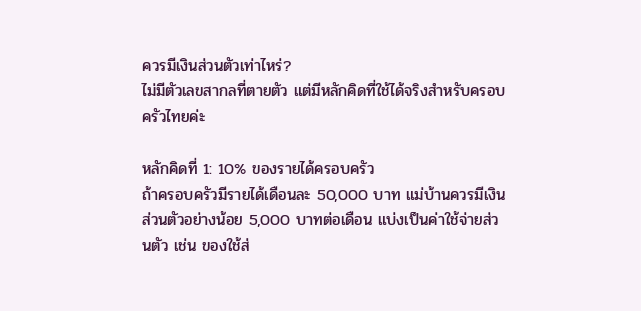ควรมีเงินส่วนตัวเท่าไหร่?
ไม่มีตัวเลขสากลที่ตายตัว แต่มีหลักคิดที่ใช้ได้จริงสำหรับครอบครัวไทยค่ะ

หลักคิดที่ 1: 10% ของรายได้ครอบครัว
ถ้าครอบครัวมีรายได้เดือนละ 50,000 บาท แม่บ้านควรมีเงินส่วนตัวอย่างน้อย 5,000 บาทต่อเดือน แบ่งเป็นค่าใช้จ่ายส่วนตัว เช่น ของใช้ส่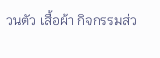วนตัว เสื้อผ้า กิจกรรมส่ว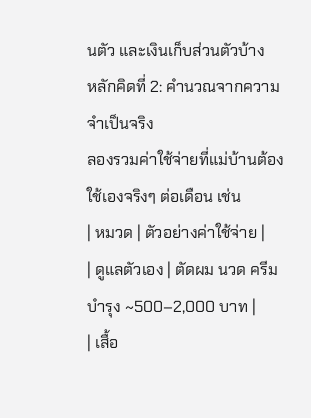นตัว และเงินเก็บส่วนตัวบ้าง
หลักคิดที่ 2: คำนวณจากความจำเป็นจริง
ลองรวมค่าใช้จ่ายที่แม่บ้านต้องใช้เองจริงๆ ต่อเดือน เช่น
| หมวด | ตัวอย่างค่าใช้จ่าย |
| ดูแลตัวเอง | ตัดผม นวด ครีมบำรุง ~500–2,000 บาท |
| เสื้อ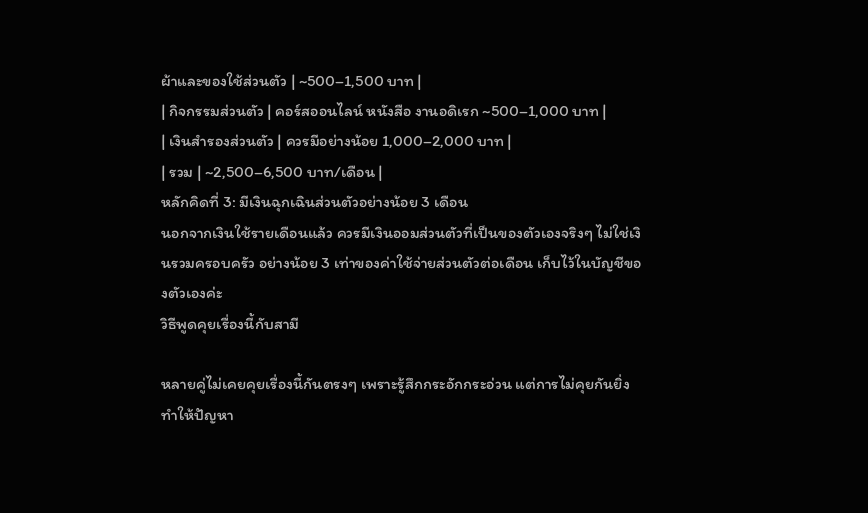ผ้าและของใช้ส่วนตัว | ~500–1,500 บาท |
| กิจกรรมส่วนตัว | คอร์สออนไลน์ หนังสือ งานอดิเรก ~500–1,000 บาท |
| เงินสำรองส่วนตัว | ควรมีอย่างน้อย 1,000–2,000 บาท |
| รวม | ~2,500–6,500 บาท/เดือน |
หลักคิดที่ 3: มีเงินฉุกเฉินส่วนตัวอย่างน้อย 3 เดือน
นอกจากเงินใช้รายเดือนแล้ว ควรมีเงินออมส่วนตัวที่เป็นของตัวเองจริงๆ ไม่ใช่เงินรวมครอบครัว อย่างน้อย 3 เท่าของค่าใช้จ่ายส่วนตัวต่อเดือน เก็บไว้ในบัญชีของตัวเองค่ะ
วิธีพูดคุยเรื่องนี้กับสามี

หลายคู่ไม่เคยคุยเรื่องนี้กันตรงๆ เพราะรู้สึกกระอักกระอ่วน แต่การไม่คุยกันยิ่งทำให้ปัญหา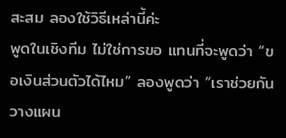สะสม ลองใช้วิธีเหล่านี้ค่ะ
พูดในเชิงทีม ไม่ใช่การขอ แทนที่จะพูดว่า “ขอเงินส่วนตัวได้ไหม” ลองพูดว่า “เราช่วยกันวางแผน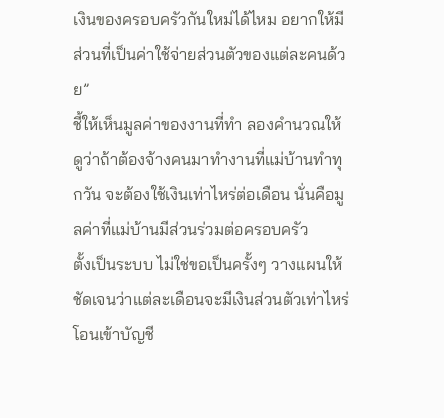เงินของครอบครัวกันใหม่ได้ไหม อยากให้มีส่วนที่เป็นค่าใช้จ่ายส่วนตัวของแต่ละคนด้วย”
ชี้ให้เห็นมูลค่าของงานที่ทำ ลองคำนวณให้ดูว่าถ้าต้องจ้างคนมาทำงานที่แม่บ้านทำทุกวัน จะต้องใช้เงินเท่าไหร่ต่อเดือน นั่นคือมูลค่าที่แม่บ้านมีส่วนร่วมต่อครอบครัว
ตั้งเป็นระบบ ไม่ใช่ขอเป็นครั้งๆ วางแผนให้ชัดเจนว่าแต่ละเดือนจะมีเงินส่วนตัวเท่าไหร่ โอนเข้าบัญชี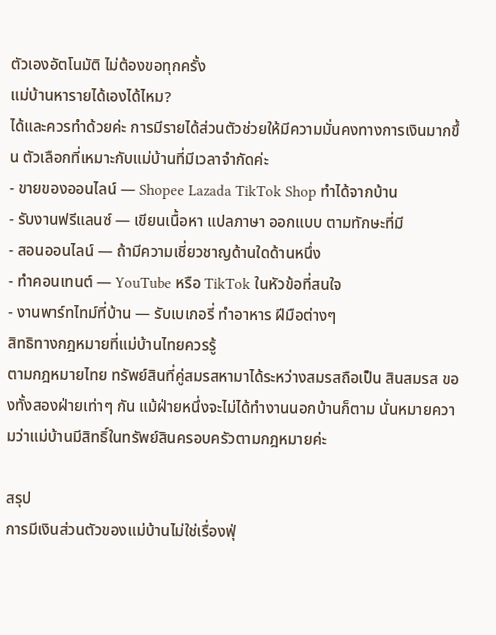ตัวเองอัตโนมัติ ไม่ต้องขอทุกครั้ง
แม่บ้านหารายได้เองได้ไหม?
ได้และควรทำด้วยค่ะ การมีรายได้ส่วนตัวช่วยให้มีความมั่นคงทางการเงินมากขึ้น ตัวเลือกที่เหมาะกับแม่บ้านที่มีเวลาจำกัดค่ะ
- ขายของออนไลน์ — Shopee Lazada TikTok Shop ทำได้จากบ้าน
- รับงานฟรีแลนซ์ — เขียนเนื้อหา แปลภาษา ออกแบบ ตามทักษะที่มี
- สอนออนไลน์ — ถ้ามีความเชี่ยวชาญด้านใดด้านหนึ่ง
- ทำคอนเทนต์ — YouTube หรือ TikTok ในหัวข้อที่สนใจ
- งานพาร์ทไทม์ที่บ้าน — รับเบเกอรี่ ทำอาหาร ฝีมือต่างๆ
สิทธิทางกฎหมายที่แม่บ้านไทยควรรู้
ตามกฎหมายไทย ทรัพย์สินที่คู่สมรสหามาได้ระหว่างสมรสถือเป็น สินสมรส ของทั้งสองฝ่ายเท่าๆ กัน แม้ฝ่ายหนึ่งจะไม่ได้ทำงานนอกบ้านก็ตาม นั่นหมายความว่าแม่บ้านมีสิทธิ์ในทรัพย์สินครอบครัวตามกฎหมายค่ะ

สรุป
การมีเงินส่วนตัวของแม่บ้านไม่ใช่เรื่องฟุ่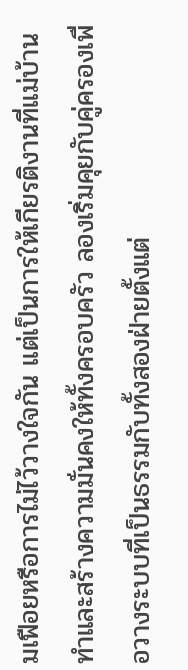มเฟือยหรือการไม่ไว้วางใจกัน แต่เป็นการให้เกียรติงานที่แม่บ้านทำและสร้างความมั่นคงให้ทั้งครอบครัว ลองเริ่มคุยกับคู่ครองเพื่อวางระบบที่เป็นธรรมกับทั้งสองฝ่ายตั้งแต่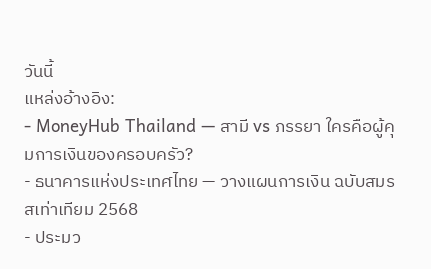วันนี้
แหล่งอ้างอิง:
- MoneyHub Thailand — สามี vs ภรรยา ใครคือผู้คุมการเงินของครอบครัว?
- ธนาคารแห่งประเทศไทย — วางแผนการเงิน ฉบับสมรสเท่าเทียม 2568
- ประมว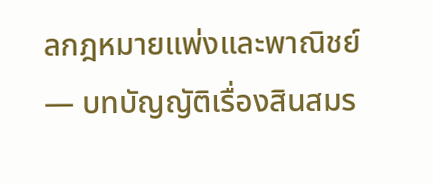ลกฎหมายแพ่งและพาณิชย์ — บทบัญญัติเรื่องสินสมร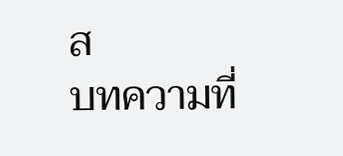ส
บทความที่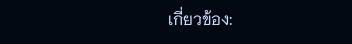เกี่ยวข้อง: